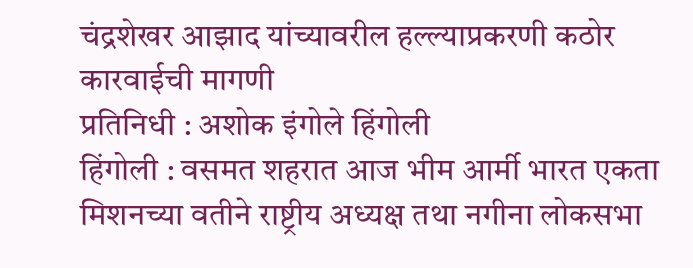चंद्रशेखर आझाद यांच्यावरील हल्ल्याप्रकरणी कठोर कारवाईची मागणी
प्रतिनिधी : अशोक इंगोले हिंगोली
हिंगोली : वसमत शहरात आज भीम आर्मी भारत एकता मिशनच्या वतीने राष्ट्रीय अध्यक्ष तथा नगीना लोकसभा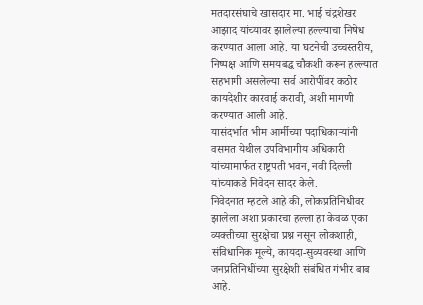मतदारसंघाचे खासदार मा. भाई चंद्रशेखर आझाद यांच्यावर झालेल्या हल्ल्याचा निषेध करण्यात आला आहे. या घटनेची उच्चस्तरीय, निष्पक्ष आणि समयबद्ध चौकशी करून हल्ल्यात सहभागी असलेल्या सर्व आरोपींवर कठोर कायदेशीर कारवाई करावी, अशी मागणी करण्यात आली आहे.
यासंदर्भात भीम आर्मीच्या पदाधिकाऱ्यांनी वसमत येथील उपविभागीय अधिकारी यांच्यामार्फत राष्ट्रपती भवन, नवी दिल्ली यांच्याकडे निवेदन सादर केले.
निवेदनात म्हटले आहे की, लोकप्रतिनिधीवर झालेला अशा प्रकारचा हल्ला हा केवळ एका व्यक्तीच्या सुरक्षेचा प्रश्न नसून लोकशाही, संविधानिक मूल्ये, कायदा-सुव्यवस्था आणि जनप्रतिनिधींच्या सुरक्षेशी संबंधित गंभीर बाब आहे.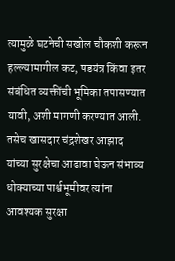त्यामुळे घटनेची सखोल चौकशी करून हल्ल्यामागील कट, षडयंत्र किंवा इतर संबंधित व्यक्तींची भूमिका तपासण्यात यावी, अशी मागणी करण्यात आली.
तसेच खासदार चंद्रशेखर आझाद यांच्या सुरक्षेचा आढावा घेऊन संभाव्य धोक्याच्या पार्श्वभूमीवर त्यांना आवश्यक सुरक्षा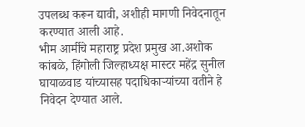उपलब्ध करून द्यावी, अशीही मागणी निवेदनातून करण्यात आली आहे.
भीम आर्मीचे महाराष्ट्र प्रदेश प्रमुख आ.अशोक कांबळे, हिंगोली जिल्हाध्यक्ष मास्टर महेंद्र सुनील घायाळवाड यांच्यासह पदाधिकाऱ्यांच्या वतीने हे निवेदन देण्यात आले.